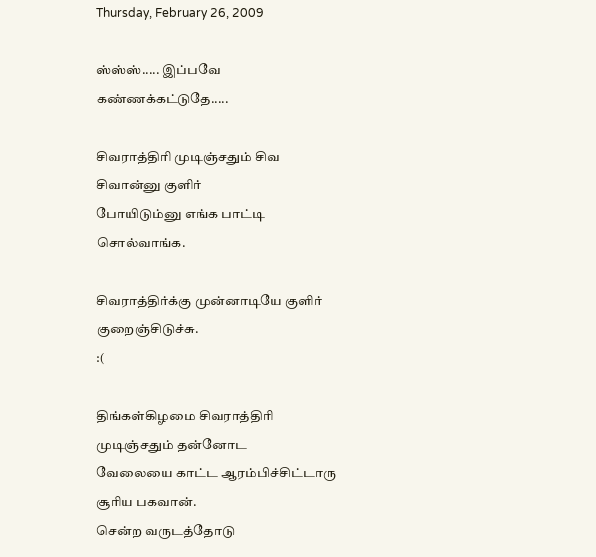Thursday, February 26, 2009

ஸ்ஸ்ஸ்..... இப்பவே கண்ணக்கட்டுதே.....

சிவராத்திரி முடிஞ்சதும் சிவ சிவான்னு குளிர்
போயிடும்னு எங்க பாட்டி சொல்வாங்க.

சிவராத்திர்க்கு முன்னாடியே குளிர் குறைஞ்சிடுச்சு.
:(

திங்கள்கிழமை சிவராத்திரி முடிஞ்சதும் தன்னோட
வேலையை காட்ட ஆரம்பிச்சிட்டாரு சூரிய பகவான்.
சென்ற வருடத்தோடு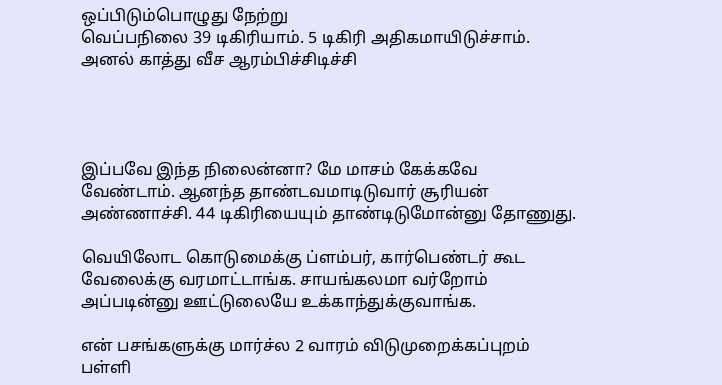ஒப்பிடும்பொழுது நேற்று
வெப்பநிலை 39 டிகிரியாம். 5 டிகிரி அதிகமாயிடுச்சாம்.
அனல் காத்து வீச ஆரம்பிச்சிடிச்சி




இப்பவே இந்த நிலைன்னா? மே மாசம் கேக்கவே
வேண்டாம். ஆனந்த தாண்டவமாடிடுவார் சூரியன்
அண்ணாச்சி. 44 டிகிரியையும் தாண்டிடுமோன்னு தோணுது.

வெயிலோட கொடுமைக்கு ப்ளம்பர், கார்பெண்டர் கூட
வேலைக்கு வரமாட்டாங்க. சாயங்கலமா வர்றோம்
அப்படின்னு ஊட்டுலையே உக்காந்துக்குவாங்க.

என் பசங்களுக்கு மார்ச்ல 2 வாரம் விடுமுறைக்கப்புறம்
பள்ளி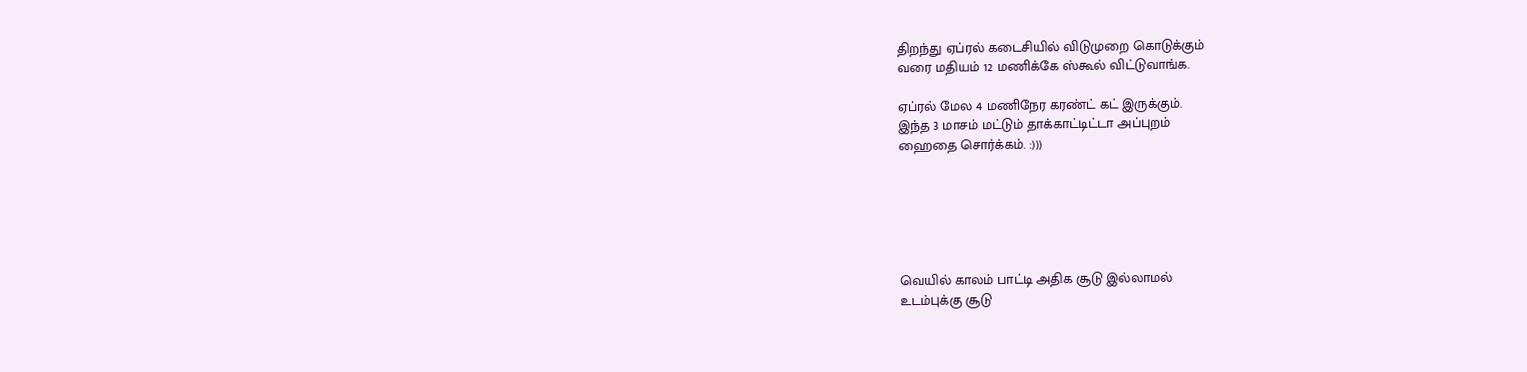திறந்து ஏப்ரல் கடைசியில் விடுமுறை கொடுக்கும்
வரை மதியம் 12 மணிக்கே ஸ்கூல் விட்டுவாங்க.

ஏப்ரல் மேல 4 மணிநேர கரண்ட் கட் இருக்கும்.
இந்த 3 மாசம் மட்டும் தாக்காட்டிட்டா அப்புறம்
ஹைதை சொர்க்கம். :)))






வெயில் காலம் பாட்டி அதிக சூடு இல்லாமல்
உடம்புக்கு சூடு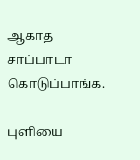ஆகாத சாப்பாடா கொடுப்பாங்க.

புளியை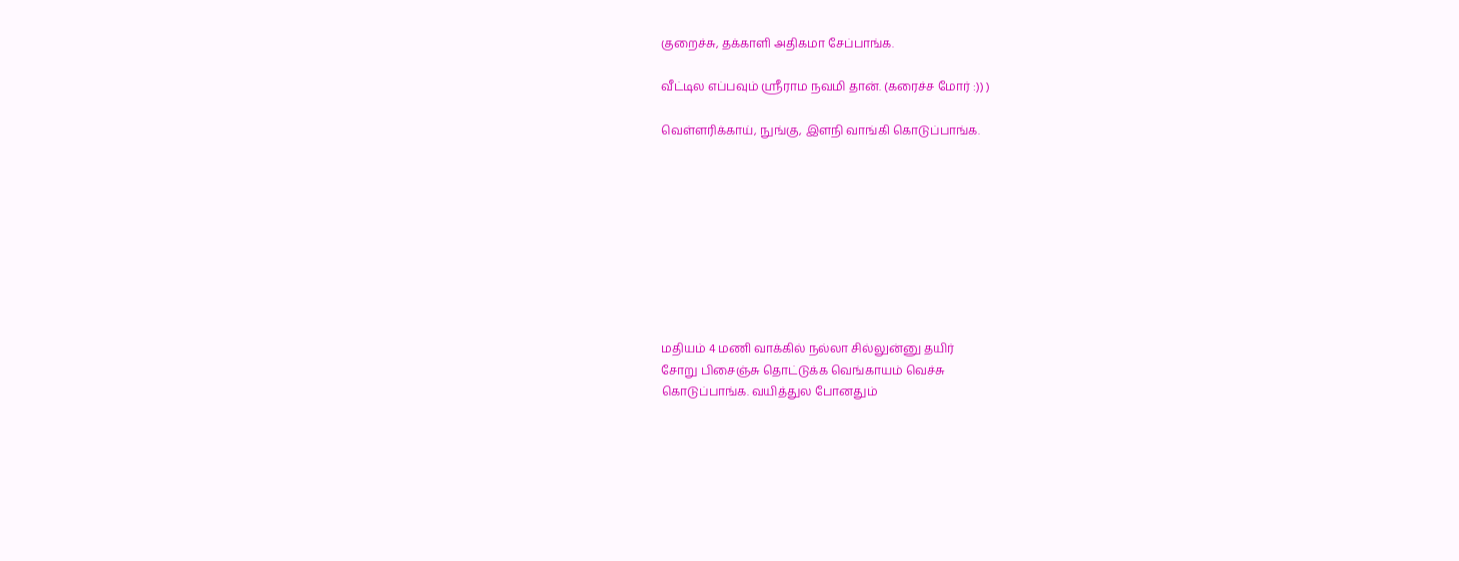குறைச்சு, தக்காளி அதிகமா சேப்பாங்க.

வீட்டில எப்பவும் ஸ்ரீராம நவமி தான். (கரைச்ச மோர் :)) )

வெள்ளரிக்காய், நுங்கு, இளநி வாங்கி கொடுப்பாங்க.









மதியம் 4 மணி வாக்கில் நல்லா சில்லுன்னு தயிர்
சோறு பிசைஞ்சு தொட்டுக்க வெங்காயம் வெச்சு
கொடுப்பாங்க. வயித்துல போனதும்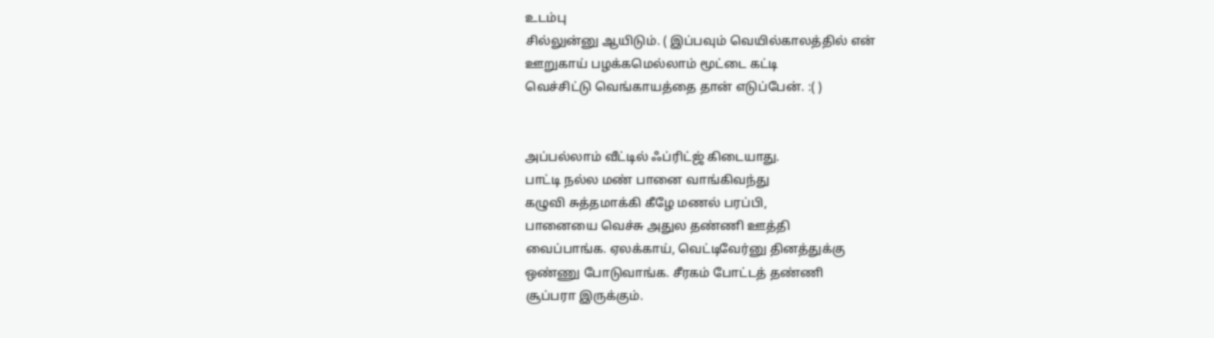உடம்பு
சில்லுன்னு ஆயிடும். ( இப்பவும் வெயில்காலத்தில் என்
ஊறுகாய் பழக்கமெல்லாம் மூட்டை கட்டி
வெச்சிட்டு வெங்காயத்தை தான் எடுப்பேன். :( )


அப்பல்லாம் வீட்டில் ஃப்ரிட்ஜ் கிடையாது.
பாட்டி நல்ல மண் பானை வாங்கிவந்து
கழுவி சுத்தமாக்கி கீழே மணல் பரப்பி,
பானையை வெச்சு அதுல தண்ணி ஊத்தி
வைப்பாங்க. ஏலக்காய், வெட்டிவேர்னு தினத்துக்கு
ஒண்ணு போடுவாங்க. சீரகம் போட்டத் தண்ணி
சூப்பரா இருக்கும்.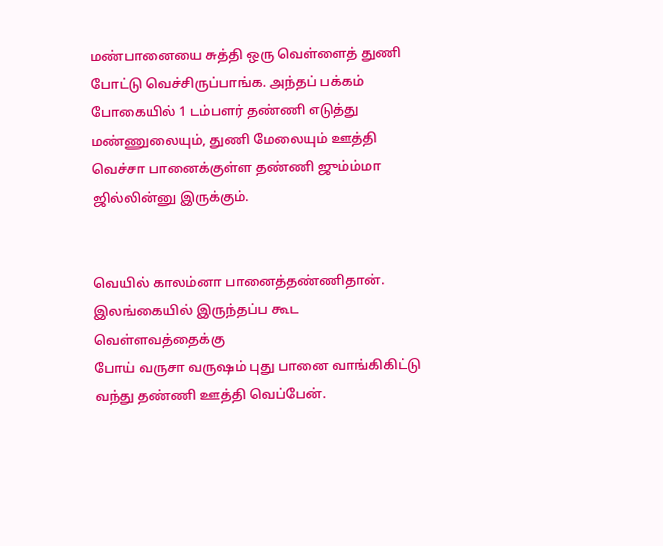மண்பானையை சுத்தி ஒரு வெள்ளைத் துணி
போட்டு வெச்சிருப்பாங்க. அந்தப் பக்கம்
போகையில் 1 டம்பளர் தண்ணி எடுத்து
மண்ணுலையும், துணி மேலையும் ஊத்தி
வெச்சா பானைக்குள்ள தண்ணி ஜும்ம்மா
ஜில்லின்னு இருக்கும்.


வெயில் காலம்னா பானைத்தண்ணிதான்.
இலங்கையில் இருந்தப்ப கூட வெள்ளவத்தைக்கு
போய் வருசா வருஷம் புது பானை வாங்கிகிட்டு
வந்து தண்ணி ஊத்தி வெப்பேன்.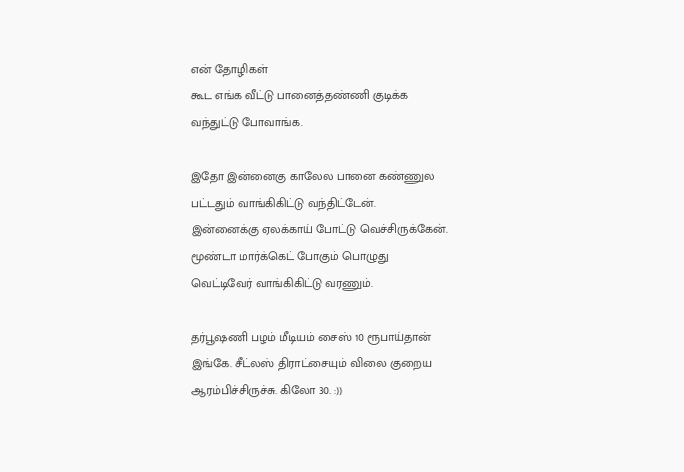என் தோழிகள்
கூட எங்க வீட்டு பானைத்தண்ணி குடிக்க
வந்துட்டு போவாங்க.

இதோ இன்னைகு காலேல பானை கண்ணுல
பட்டதும் வாங்கிகிட்டு வந்திட்டேன்.
இன்னைக்கு ஏலக்காய் போட்டு வெச்சிருக்கேன்.
மூண்டா மார்க்கெட் போகும் பொழுது
வெட்டிவேர் வாங்கிகிட்டு வரணும்.

தர்பூஷணி பழம் மீடியம் சைஸ் 10 ரூபாய்தான்
இங்கே. சீட்லஸ் திராட்சையும் விலை குறைய
ஆரம்பிச்சிருச்சு. கிலோ 30. :))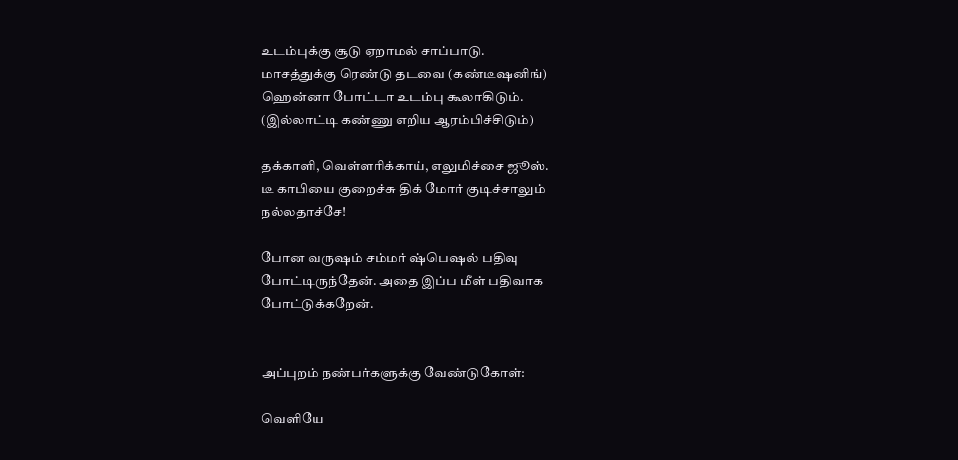உடம்புக்கு சூடு ஏறாமல் சாப்பாடு.
மாசத்துக்கு ரெண்டு தடவை (கண்டீஷனிங்)
ஹென்னா போட்டா உடம்பு கூலாகிடும்.
(இல்லாட்டி கண்ணு எறிய ஆரம்பிச்சிடும்)

தக்காளி, வெள்ளரிக்காய், எலுமிச்சை ஜூஸ்.
டீ காபியை குறைச்சு திக் மோர் குடிச்சாலும்
நல்லதாச்சே!

போன வருஷம் சம்மர் ஷ்பெஷல் பதிவு
போட்டிருந்தேன். அதை இப்ப மீள் பதிவாக
போட்டுக்கறேன்.


அப்புறம் நண்பர்களுக்கு வேண்டுகோள்:

வெளியே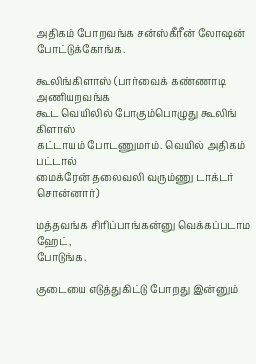அதிகம் போறவங்க சன்ஸ்கீரீன் லோஷன்
போட்டுக்கோங்க.

கூலிங்கிளாஸ் (பார்வைக் கண்ணாடி அணியறவங்க
கூட வெயிலில் போகும்பொழுது கூலிங் கிளாஸ்
கட்டாயம் போடணுமாம். வெயில் அதிகம் பட்டால்
மைக்ரேன் தலைவலி வரும்ணு டாக்டர் சொன்னார்)

மத்தவங்க சிரிப்பாங்கன்னு வெக்கப்படாம ஹேட்,
போடுங்க.

குடையை எடுத்துகிட்டு போறது இன்னும்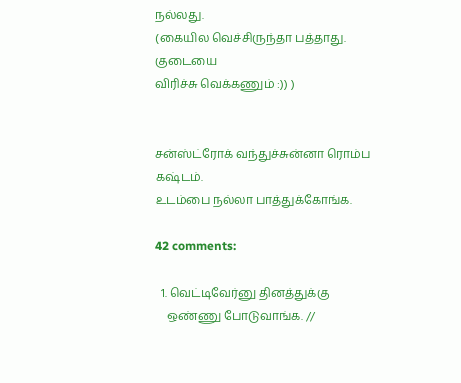நல்லது.
(கையில வெச்சிருந்தா பத்தாது. குடையை
விரிச்சு வெக்கணும் :)) )


சன்ஸ்ட்ரோக் வந்துச்சுன்னா ரொம்ப கஷ்டம்.
உடம்பை நல்லா பாத்துக்கோங்க.

42 comments:

  1. வெட்டிவேர்னு தினத்துக்கு
    ஒண்ணு போடுவாங்க. //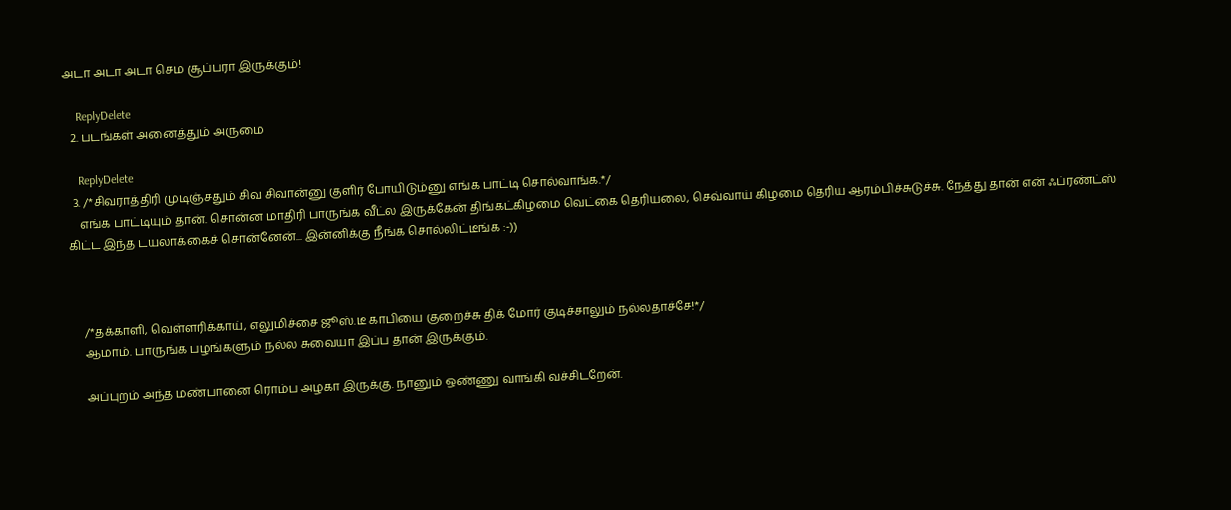அடா அடா அடா செம சூப்பரா இருக்கும்!

    ReplyDelete
  2. படங்கள் அனைத்தும் அருமை

    ReplyDelete
  3. /*சிவராத்திரி முடிஞ்சதும் சிவ சிவான்னு குளிர் போயிடும்னு எங்க பாட்டி சொல்வாங்க.*/
    எங்க பாட்டியும் தான். சொன்ன மாதிரி பாருங்க வீட்ல இருக்கேன் திங்கட்கிழமை வெட்கை தெரியலை, செவ்வாய் கிழமை தெரிய ஆரம்பிச்சுடுச்சு. நேத்து தான் என் ஃப்ரண்ட்ஸ் கிட்ட இந்த டயலாக்கைச் சொன்னேன்... இன்னிக்கு நீங்க சொல்லிட்டீங்க :-))



    /*தக்காளி, வெள்ளரிக்காய், எலுமிச்சை ஜூஸ்.டீ காபியை குறைச்சு திக் மோர் குடிச்சாலும் நல்லதாச்சே!*/
    ஆமாம். பாருங்க பழங்களும் நல்ல சுவையா இப்ப தான் இருக்கும்.

    அப்புறம் அந்த மண்பானை ரொம்ப அழகா இருக்கு. நானும் ஒண்ணு வாங்கி வச்சிடறேன்.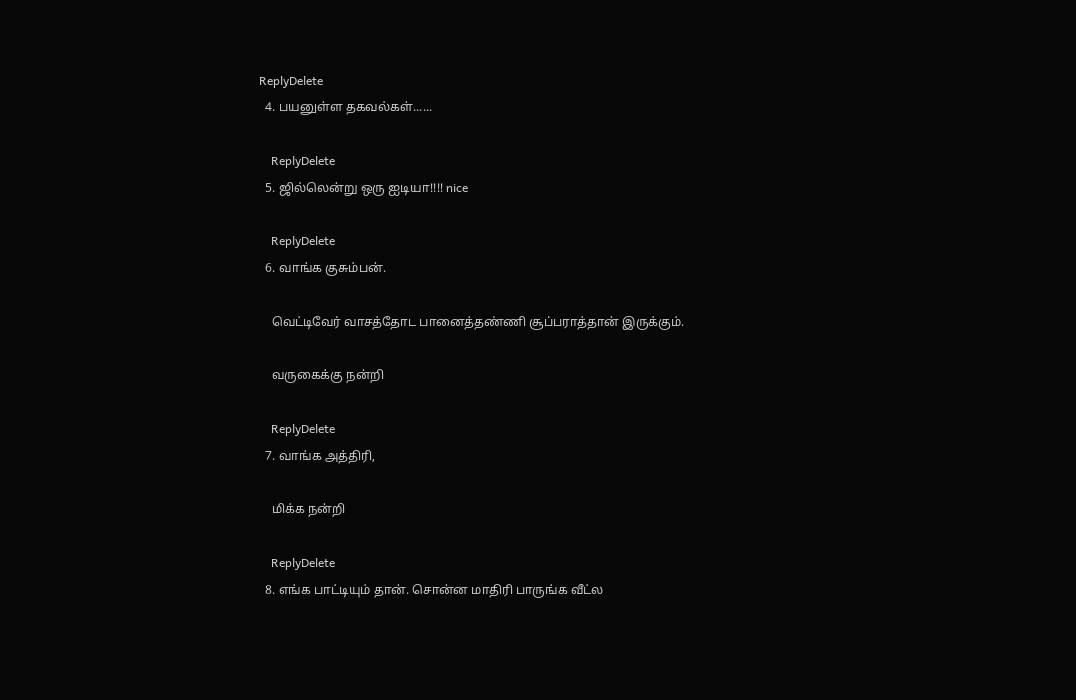ReplyDelete
  4. பயனுள்ள தகவல்கள்......

    ReplyDelete
  5. ஜில்லென்று ஒரு ஐடியா!!!! nice

    ReplyDelete
  6. வாங்க குசும்பன்.

    வெட்டிவேர் வாசத்தோட பானைத்தண்ணி சூப்பராத்தான் இருக்கும்.

    வருகைக்கு நன்றி

    ReplyDelete
  7. வாங்க அத்திரி,

    மிக்க நன்றி

    ReplyDelete
  8. எங்க பாட்டியும் தான். சொன்ன மாதிரி பாருங்க வீட்ல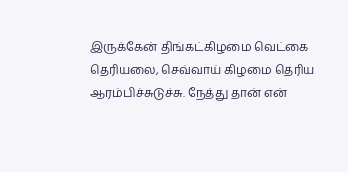இருக்கேன் திங்கட்கிழமை வெட்கை தெரியலை, செவ்வாய் கிழமை தெரிய ஆரம்பிச்சுடுச்சு. நேத்து தான் என்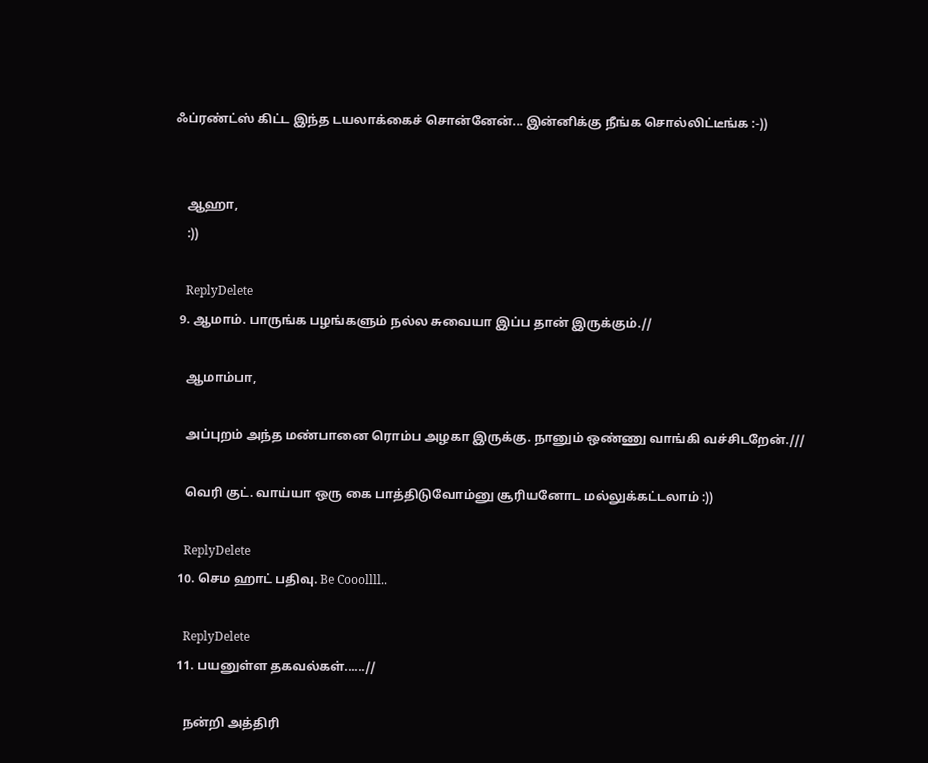ஃப்ரண்ட்ஸ் கிட்ட இந்த டயலாக்கைச் சொன்னேன்... இன்னிக்கு நீங்க சொல்லிட்டீங்க :-))


    ஆஹா,
    :))

    ReplyDelete
  9. ஆமாம். பாருங்க பழங்களும் நல்ல சுவையா இப்ப தான் இருக்கும்.//

    ஆமாம்பா,

    அப்புறம் அந்த மண்பானை ரொம்ப அழகா இருக்கு. நானும் ஒண்ணு வாங்கி வச்சிடறேன்.///

    வெரி குட். வாய்யா ஒரு கை பாத்திடுவோம்னு சூரியனோட மல்லுக்கட்டலாம் :))

    ReplyDelete
  10. செம ஹாட் பதிவு. Be Cooollll..

    ReplyDelete
  11. பயனுள்ள தகவல்கள்......//

    நன்றி அத்திரி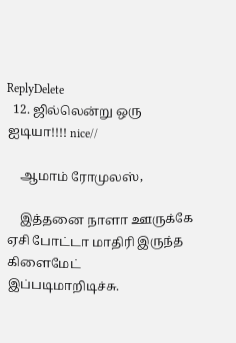ReplyDelete
  12. ஜில்லென்று ஒரு ஐடியா!!!! nice//

    ஆமாம் ரோமுலஸ்,

    இத்தனை நாளா ஊருக்கே ஏசி போட்டா மாதிரி இருந்த கிளைமேட் இப்படிமாறிடிச்சு.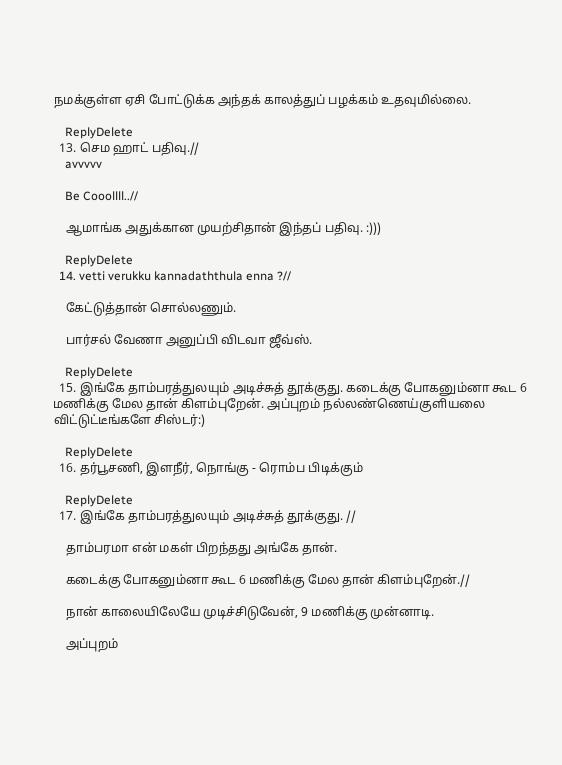நமக்குள்ள ஏசி போட்டுக்க அந்தக் காலத்துப் பழக்கம் உதவுமில்லை.

    ReplyDelete
  13. செம ஹாட் பதிவு.//
    avvvvv

    Be Cooollll..//

    ஆமாங்க அதுக்கான முயற்சிதான் இந்தப் பதிவு. :)))

    ReplyDelete
  14. vetti verukku kannadaththula enna ?//

    கேட்டுத்தான் சொல்லணும்.

    பார்சல் வேணா அனுப்பி விடவா ஜீவ்ஸ்.

    ReplyDelete
  15. இங்கே தாம்பரத்துலயும் அடிச்சுத் தூக்குது. கடைக்கு போகனும்னா கூட 6 மணிக்கு மேல தான் கிளம்புறேன். அப்புறம் நல்லண்ணெய்குளியலை விட்டுட்டீங்களே சிஸ்டர்:)

    ReplyDelete
  16. தர்பூசணி, இளநீர், நொங்கு - ரொம்ப பிடிக்கும்

    ReplyDelete
  17. இங்கே தாம்பரத்துலயும் அடிச்சுத் தூக்குது. //

    தாம்பரமா என் மகள் பிறந்தது அங்கே தான்.

    கடைக்கு போகனும்னா கூட 6 மணிக்கு மேல தான் கிளம்புறேன்.//

    நான் காலையிலேயே முடிச்சிடுவேன், 9 மணிக்கு முன்னாடி.

    அப்புறம்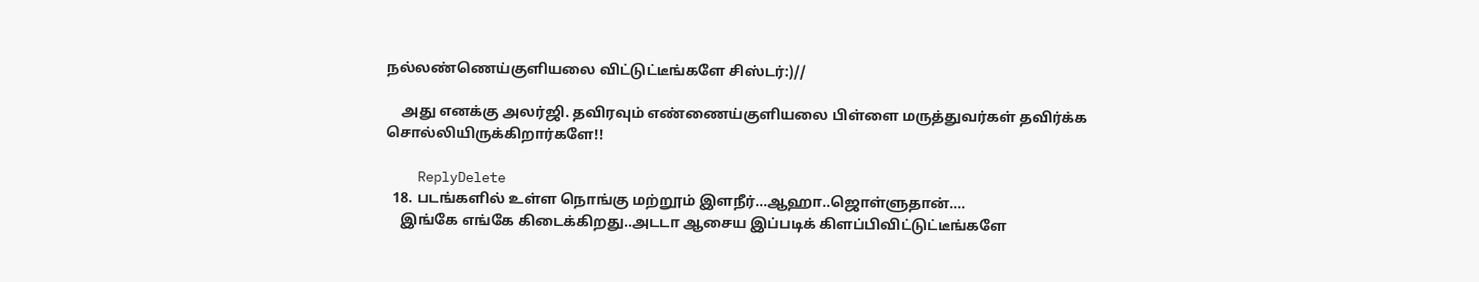நல்லண்ணெய்குளியலை விட்டுட்டீங்களே சிஸ்டர்:)//

    அது எனக்கு அலர்ஜி. தவிரவும் எண்ணைய்குளியலை பிள்ளை மருத்துவர்கள் தவிர்க்க சொல்லியிருக்கிறார்களே!!

    ReplyDelete
  18. படங்களில் உள்ள நொங்கு மற்றூம் இளநீர்...ஆஹா..ஜொள்ளுதான்....
    இங்கே எங்கே கிடைக்கிறது..அடடா ஆசைய இப்படிக் கிளப்பிவிட்டுட்டீங்களே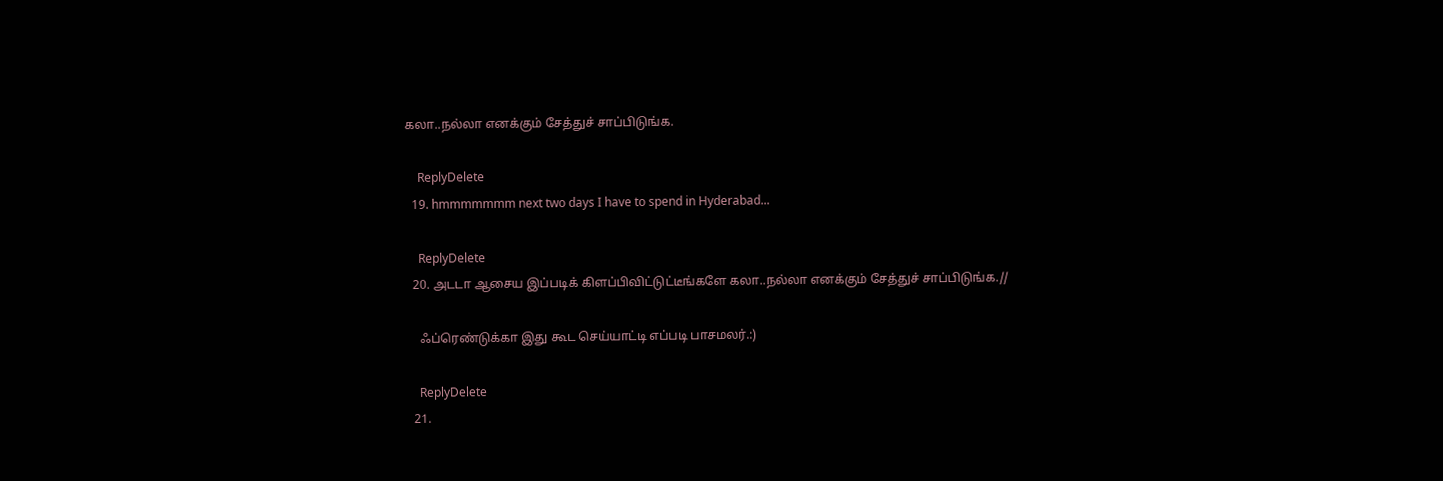கலா..நல்லா எனக்கும் சேத்துச் சாப்பிடுங்க.

    ReplyDelete
  19. hmmmmmmm next two days I have to spend in Hyderabad...

    ReplyDelete
  20. அடடா ஆசைய இப்படிக் கிளப்பிவிட்டுட்டீங்களே கலா..நல்லா எனக்கும் சேத்துச் சாப்பிடுங்க.//

    ஃப்ரெண்டுக்கா இது கூட செய்யாட்டி எப்படி பாசமலர்.:)

    ReplyDelete
  21.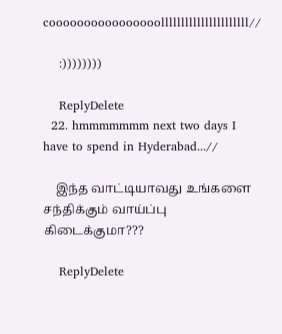coooooooooooooooollllllllllllllllllllll//

    :))))))))

    ReplyDelete
  22. hmmmmmmm next two days I have to spend in Hyderabad...//

    இந்த வாட்டியாவது உங்களை சந்திக்கும் வாய்ப்பு கிடைக்குமா???

    ReplyDelete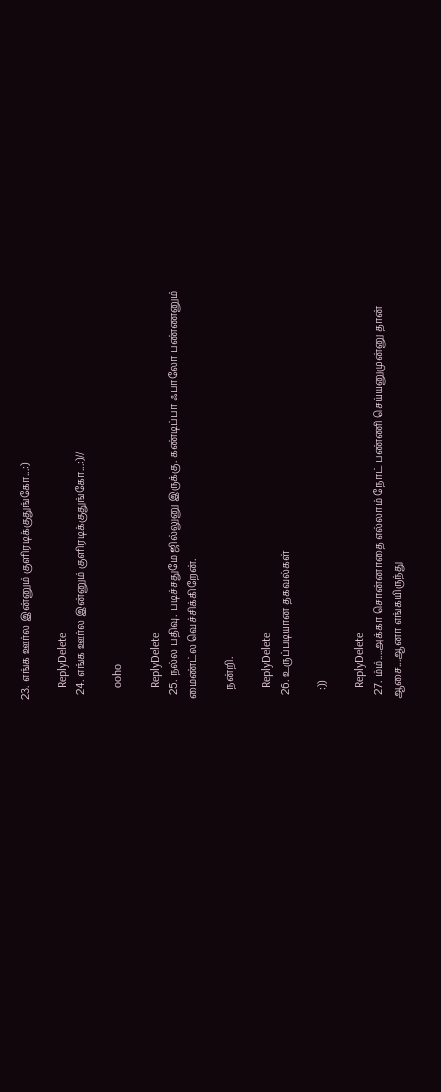23. எங்க ஊர்ல இன்னும் குளிரடிக்குதுங்கோ...:)

    ReplyDelete
  24. எங்க ஊர்ல இன்னும் குளிரடிக்குதுங்கோ...:)//

    ooho

    ReplyDelete
  25. நல்ல பதிவு. படிச்சதுமே ஜில்லுனு இருக்கு. கண்டிப்பா ஃபாலோ பண்ணனும் மைண்ட்ல வெச்சிக்கிறேன்.

    நன்றி.

    ReplyDelete
  26. உருப்படியான தகவல்கள்

    :))

    ReplyDelete
  27. ம்ம்....அக்கா சொன்னாதை எல்லாம் நோட் பண்ணி செய்யனுமுன்னு தான் ஆசை...ஆனா எங்கயிருந்து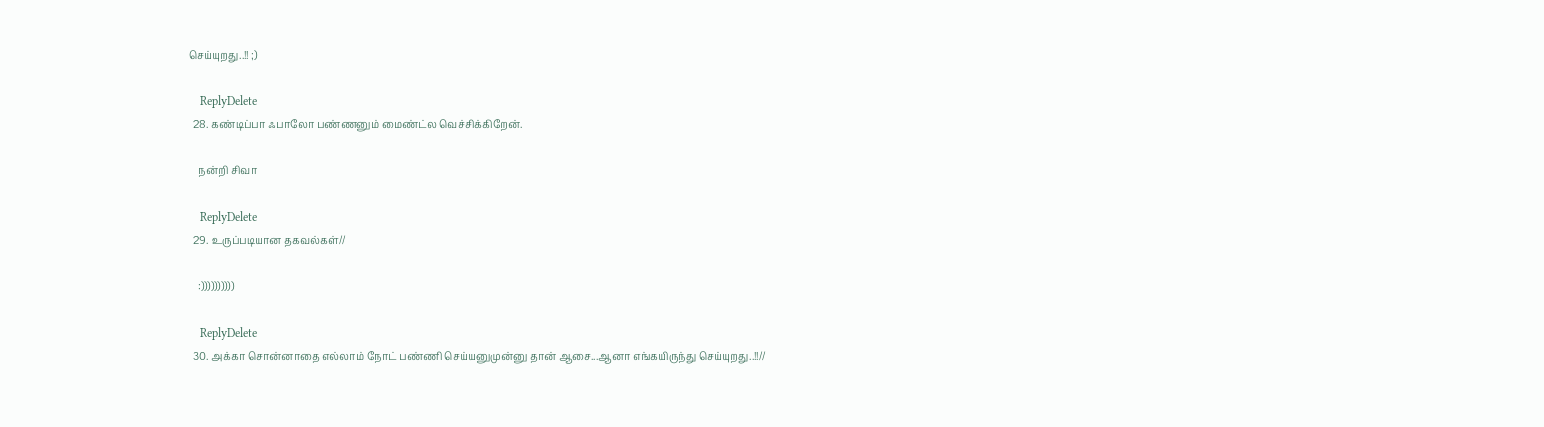செய்யுறது..!! ;)

    ReplyDelete
  28. கண்டிப்பா ஃபாலோ பண்ணனும் மைண்ட்ல வெச்சிக்கிறேன்.

    நன்றி சிவா

    ReplyDelete
  29. உருப்படியான தகவல்கள்//

    :))))))))))

    ReplyDelete
  30. அக்கா சொன்னாதை எல்லாம் நோட் பண்ணி செய்யனுமுன்னு தான் ஆசை...ஆனா எங்கயிருந்து செய்யுறது..!!//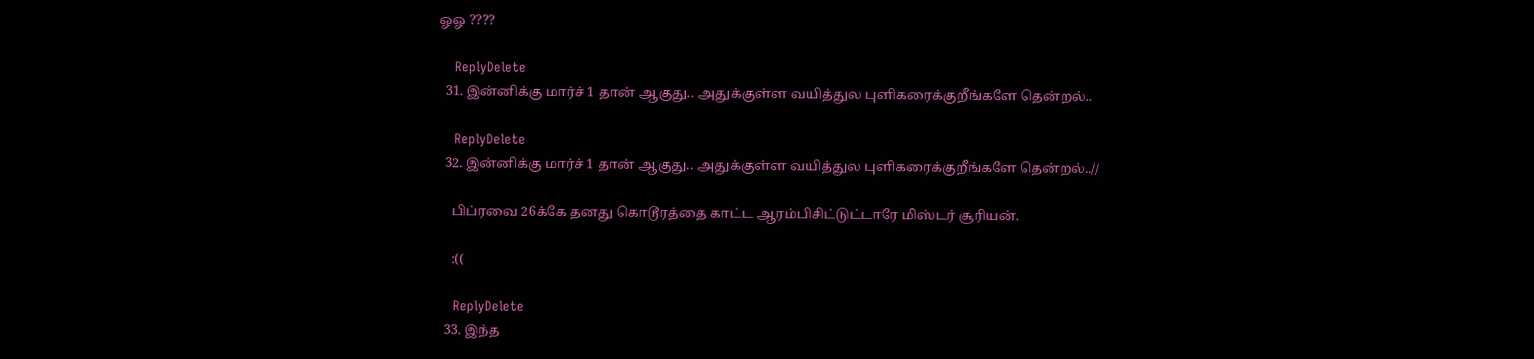ஓஓ ????

    ReplyDelete
  31. இன்னிக்கு மார்ச் 1 தான் ஆகுது.. அதுக்குள்ள வயித்துல புளிகரைக்குறீங்களே தென்றல்..

    ReplyDelete
  32. இன்னிக்கு மார்ச் 1 தான் ஆகுது.. அதுக்குள்ள வயித்துல புளிகரைக்குறீங்களே தென்றல்..//

    பிப்ரவை 26க்கே தனது கொடூரத்தை காட்ட ஆரம்பிசிட்டுட்டாரே மிஸ்டர் சூரியன்.

    :((

    ReplyDelete
  33. இந்த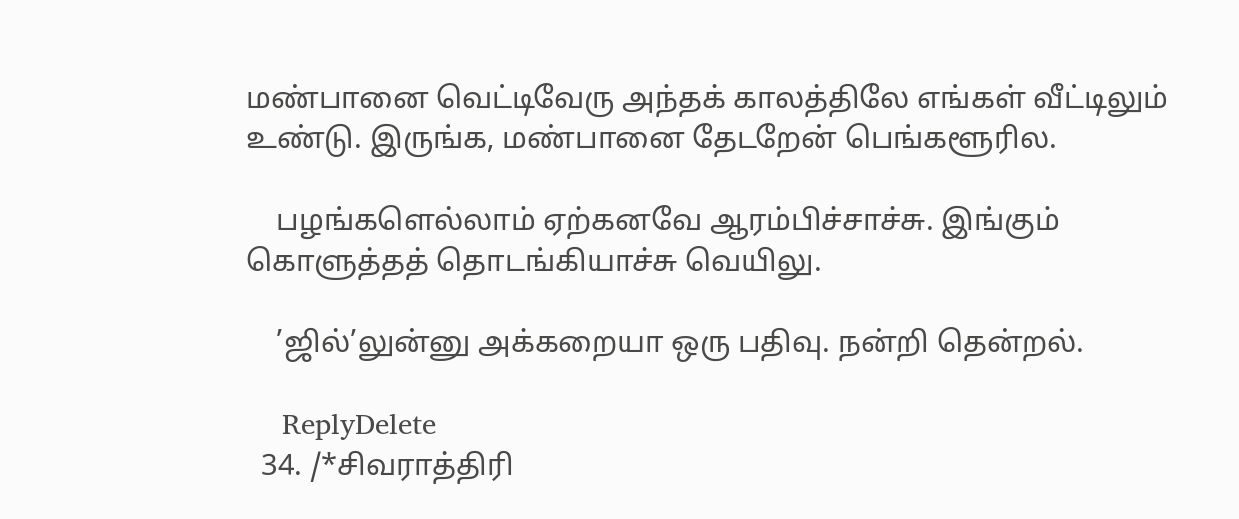மண்பானை வெட்டிவேரு அந்தக் காலத்திலே எங்கள் வீட்டிலும் உண்டு. இருங்க, மண்பானை தேடறேன் பெங்களூரில.

    பழங்களெல்லாம் ஏற்கனவே ஆரம்பிச்சாச்சு. இங்கும் கொளுத்தத் தொடங்கியாச்சு வெயிலு.

    ’ஜில்’லுன்னு அக்கறையா ஒரு பதிவு. நன்றி தென்றல்.

    ReplyDelete
  34. /*சிவராத்திரி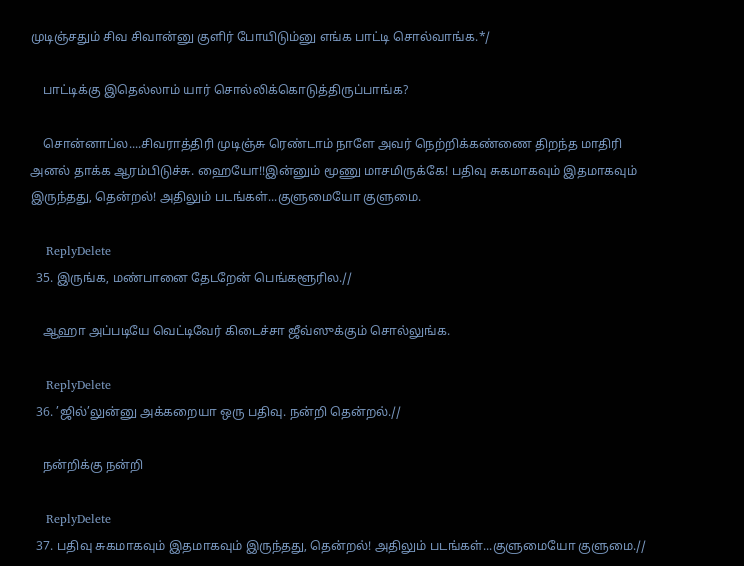முடிஞ்சதும் சிவ சிவான்னு குளிர் போயிடும்னு எங்க பாட்டி சொல்வாங்க.*/

    பாட்டிக்கு இதெல்லாம் யார் சொல்லிக்கொடுத்திருப்பாங்க?

    சொன்னாப்ல....சிவராத்திரி முடிஞ்சு ரெண்டாம் நாளே அவர் நெற்றிக்கண்ணை திறந்த மாதிரி அனல் தாக்க ஆரம்பிடுச்சு. ஹையோ!!இன்னும் மூணு மாசமிருக்கே! பதிவு சுகமாகவும் இதமாகவும் இருந்தது, தென்றல்! அதிலும் படங்கள்...குளுமையோ குளுமை.

    ReplyDelete
  35. இருங்க, மண்பானை தேடறேன் பெங்களூரில.//

    ஆஹா அப்படியே வெட்டிவேர் கிடைச்சா ஜீவ்ஸுக்கும் சொல்லுங்க.

    ReplyDelete
  36. ’ஜில்’லுன்னு அக்கறையா ஒரு பதிவு. நன்றி தென்றல்.//

    நன்றிக்கு நன்றி

    ReplyDelete
  37. பதிவு சுகமாகவும் இதமாகவும் இருந்தது, தென்றல்! அதிலும் படங்கள்...குளுமையோ குளுமை.//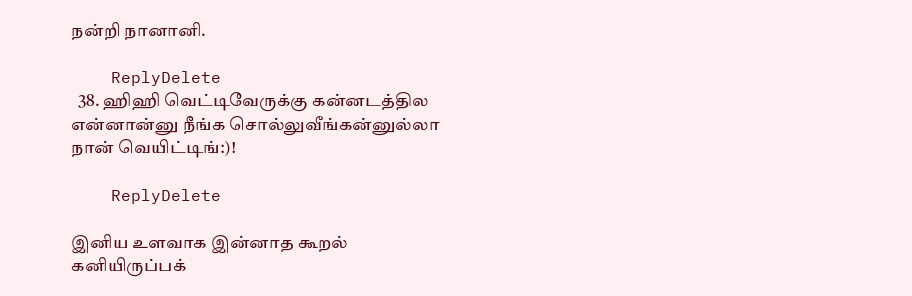நன்றி நானானி.

    ReplyDelete
  38. ஹிஹி வெட்டிவேருக்கு கன்னடத்தில என்னான்னு நீங்க சொல்லுவீங்கன்னுல்லா நான் வெயிட்டிங்:)!

    ReplyDelete

இனிய உளவாக இன்னாத கூறல்
கனியிருப்பக்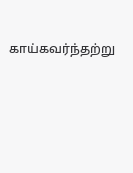காய்கவர்ந்தற்று